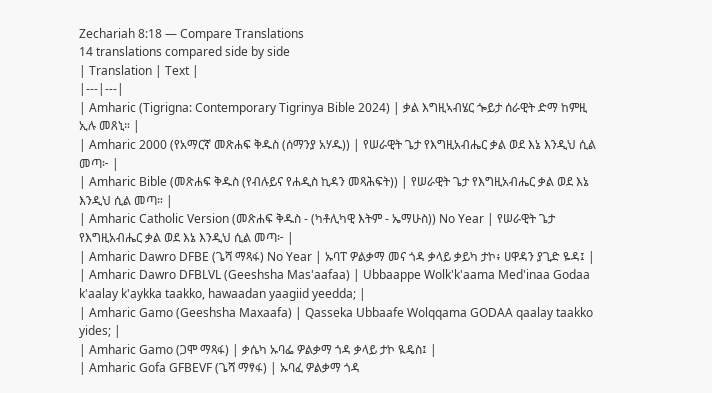Zechariah 8:18 — Compare Translations
14 translations compared side by side
| Translation | Text |
|---|---|
| Amharic (Tigrigna: Contemporary Tigrinya Bible 2024) | ቃል እግዚኣብሄር ጐይታ ሰራዊት ድማ ከምዚ ኢሉ መጸኒ። |
| Amharic 2000 (የአማርኛ መጽሐፍ ቅዱስ (ሰማንያ አሃዱ)) | የሠራዊት ጌታ የእግዚአብሔር ቃል ወደ እኔ እንዲህ ሲል መጣ፦ |
| Amharic Bible (መጽሐፍ ቅዱስ (የብሉይና የሐዲስ ኪዳን መጻሕፍት)) | የሠራዊት ጌታ የእግዚአብሔር ቃል ወደ እኔ እንዲህ ሲል መጣ። |
| Amharic Catholic Version (መጽሐፍ ቅዱስ - (ካቶሊካዊ እትም - ኤማሁስ)) No Year | የሠራዊት ጌታ የእግዚአብሔር ቃል ወደ እኔ እንዲህ ሲል መጣ፦ |
| Amharic Dawro DFBE (ጌሻ ማጻፋ) No Year | ኡባፐ ዎልቃማ መና ጎዳ ቃላይ ቃይካ ታኮ፥ ሀዋዳን ያጊድ ዬዳ፤ |
| Amharic Dawro DFBLVL (Geeshsha Mas'aafaa) | Ubbaappe Wolk'k'aama Med'inaa Godaa k'aalay k'aykka taakko, hawaadan yaagiid yeedda; |
| Amharic Gamo (Geeshsha Maxaafa) | Qasseka Ubbaafe Wolqqama GODAA qaalay taakko yides; |
| Amharic Gamo (ጋሞ ማጻፋ) | ቃሴካ ኡባፌ ዎልቃማ ጎዳ ቃላይ ታኮ ዪዴስ፤ |
| Amharic Gofa GFBEVF (ጌሻ ማፃፋ) | ኡባፈ ዎልቃማ ጎዳ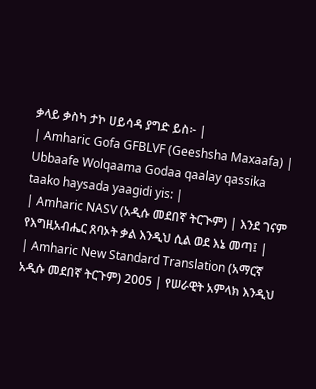ቃላይ ቃስካ ታኮ ሀይሳዳ ያግድ ይስ፦ |
| Amharic Gofa GFBLVF (Geeshsha Maxaafa) | Ubbaafe Wolqaama Godaa qaalay qassika taako haysada yaagidi yis: |
| Amharic NASV (አዲሱ መደበኛ ትርጒም) | እንደ ገናም የእግዚአብሔር ጸባኦት ቃል እንዲህ ሲል ወደ እኔ መጣ፤ |
| Amharic New Standard Translation (አማርኛ አዲሱ መደበኛ ትርጉም) 2005 | የሠራዊት አምላክ እንዲህ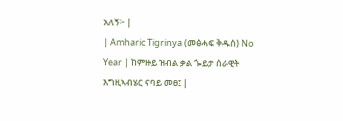አለኝ፦ |
| Amharic Tigrinya (መፅሓፍ ቅዱስ) No Year | ከምዙይ ዝብል ቃል ጐይታ ሰራዊት እግዚኣብሄር ናባይ መፀ፤ |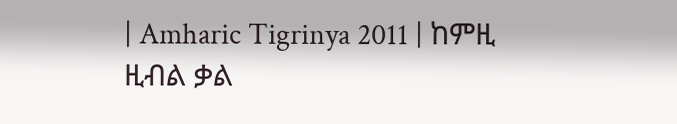| Amharic Tigrinya 2011 | ከምዚ ዚብል ቃል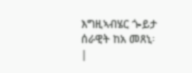እግዚኣብሄር ጐይታ ሰራዊት ከአ መጸኒ፡ |